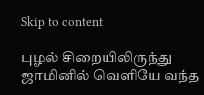Skip to content

புழல் சிறையிலிருந்து ஜாமினில் வெளியே வந்த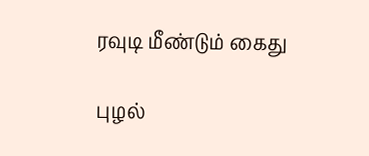ரவுடி மீண்டும் கைது

புழல்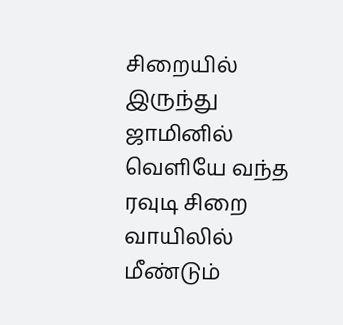சிறையில் இருந்து ஜாமினில் வெளியே வந்த ரவுடி சிறை வாயிலில் மீண்டும்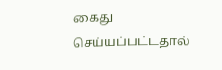கைது செய்யப்பட்டதால்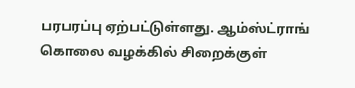பரபரப்பு ஏற்பட்டுள்ளது. ஆம்ஸ்ட்ராங் கொலை வழக்கில் சிறைக்குள்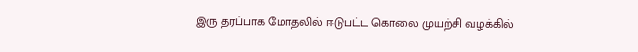இரு தரப்பாக மோதலில் ஈடுபட்ட கொலை முயற்சி வழக்கில்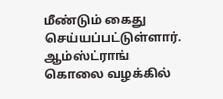மீண்டும் கைது செய்யப்பட்டுள்ளார். ஆம்ஸ்ட்ராங் கொலை வழக்கில்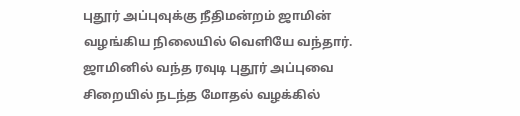புதூர் அப்புவுக்கு நீதிமன்றம் ஜாமின் வழங்கிய நிலையில் வெளியே வந்தார். ஜாமினில் வந்த ரவுடி புதூர் அப்புவை சிறையில் நடந்த மோதல் வழக்கில்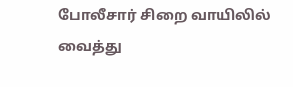போலீசார் சிறை வாயிலில் வைத்து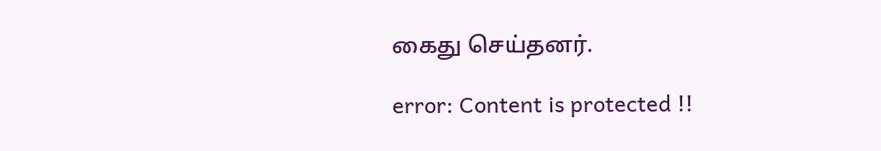கைது செய்தனர்.

error: Content is protected !!